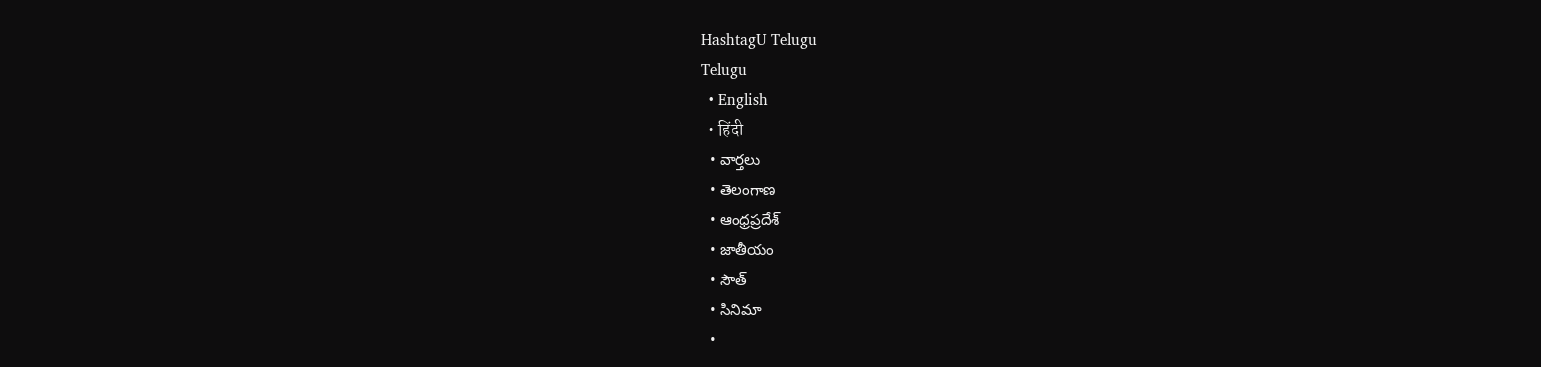HashtagU Telugu
Telugu
  • English
  • हिंदी
  • వార్తలు
  • తెలంగాణ
  • ఆంధ్రప్రదేశ్
  • జాతీయం
  • సౌత్
  • సినిమా
  •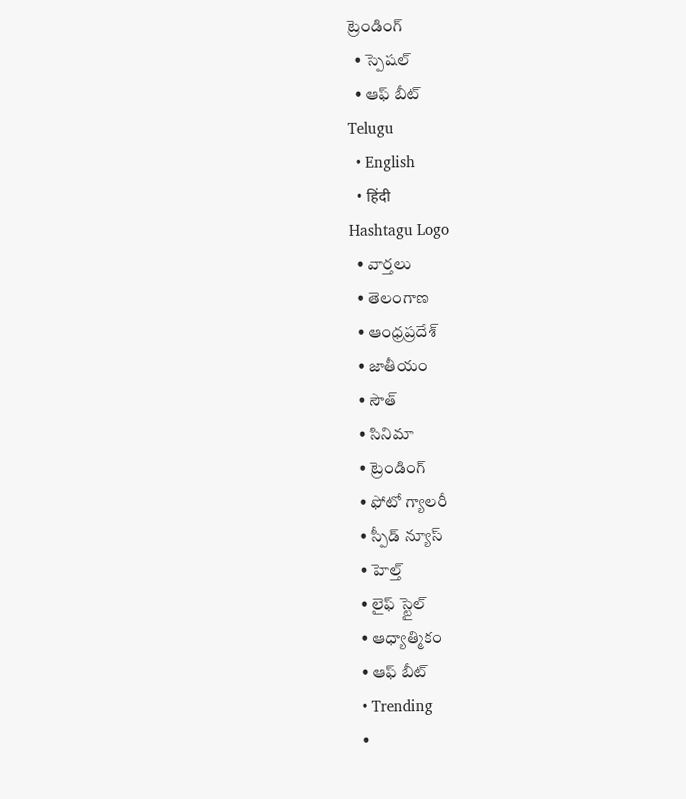ట్రెండింగ్
  • స్పెషల్
  • ఆఫ్ బీట్
Telugu
  • English
  • हिंदी
Hashtagu Logo
  • వార్తలు
  • తెలంగాణ
  • ఆంధ్రప్రదేశ్
  • జాతీయం
  • సౌత్
  • సినిమా
  • ట్రెండింగ్
  • ఫోటో గ్యాలరీ
  • స్పీడ్ న్యూస్
  • హెల్త్
  • లైఫ్ స్టైల్
  • ఆధ్యాత్మికం
  • ఆఫ్ బీట్
  • Trending
  •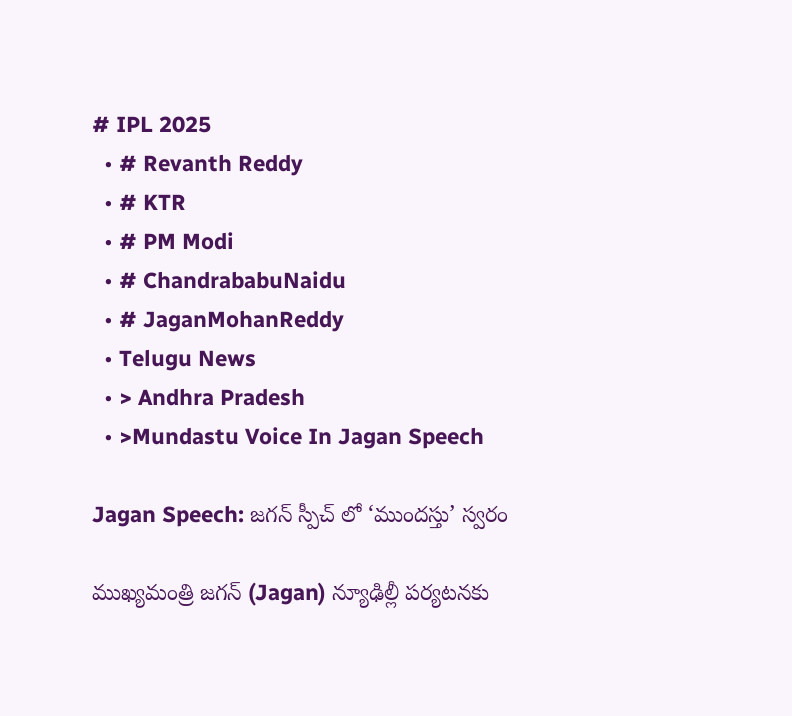# IPL 2025
  • # Revanth Reddy
  • # KTR
  • # PM Modi
  • # ChandrababuNaidu
  • # JaganMohanReddy
  • Telugu News
  • > Andhra Pradesh
  • >Mundastu Voice In Jagan Speech

Jagan Speech: జగన్ స్పీచ్ లో ‘ముందస్తు’ స్వరం

ముఖ్య‌మంత్రి జగన్ (Jagan) న్యూఢిల్లీ ప‌ర్య‌ట‌న‌కు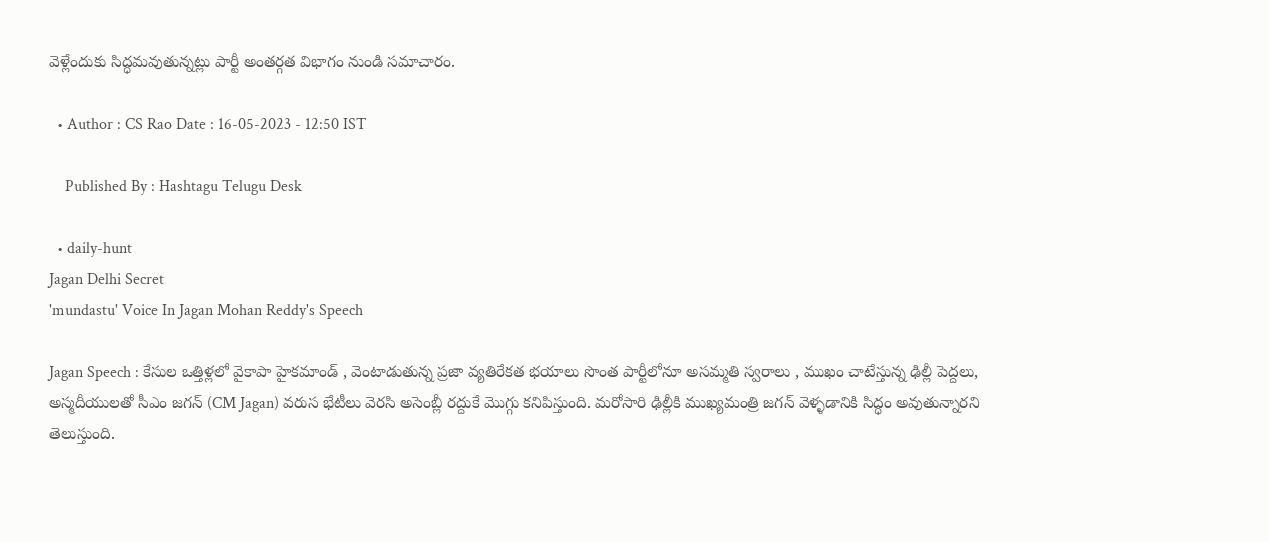వెళ్లేందుకు సిద్ధ‌మ‌వుతున్న‌ట్లు పార్టీ అంత‌ర్గ‌త విభాగం నుండి స‌మాచారం.

  • Author : CS Rao Date : 16-05-2023 - 12:50 IST

    Published By : Hashtagu Telugu Desk

  • daily-hunt
Jagan Delhi Secret
'mundastu' Voice In Jagan Mohan Reddy's Speech

Jagan Speech : కేసుల ఒత్తిళ్ల‌లో వైకాపా హైక‌మాండ్‌ , వెంటాడుతున్న ప్ర‌జా వ్య‌తిరేక‌త భ‌యాలు సొంత పార్టీలోనూ అస‌మ్మ‌తి స్వ‌రాలు , ముఖం చాటేస్తున్న ఢిల్లీ పెద్ద‌లు, అస్మ‌దీయుల‌తో సీఎం జ‌గ‌న్ (CM Jagan) వ‌రుస భేటీలు వెరసి అసెంబ్లీ ర‌ద్దుకే మొగ్గు కనిపిస్తుంది. మరోసారి ఢిల్లీకి ముఖ్య‌మంత్రి జ‌గ‌న్ వెళ్ళడానికి సిద్ధం అవుతున్నారని తెలుస్తుంది.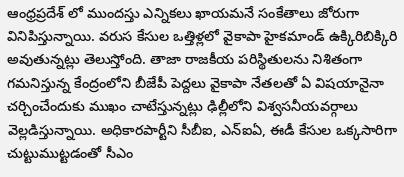ఆంధ్ర‌ప్ర‌దేశ్ లో ముంద‌స్తు ఎన్నిక‌లు ఖాయ‌మ‌నే సంకేతాలు జోరుగా వినిపిస్తున్నాయి. వ‌రుస కేసుల ఒత్తిళ్ల‌లో వైకాపా హైక‌మాండ్ ఉక్కిరిబిక్కిరి అవుతున్న‌ట్లు తెలుస్తోంది. తాజా రాజ‌కీయ ప‌రిస్థితుల‌ను నిశితంగా గ‌మ‌నిస్తున్న కేంద్రంలోని బీజేపీ పెద్ద‌లు వైకాపా నేత‌లతో ఏ విష‌యానైనా చ‌ర్చించేందుకు ముఖం చాటేస్తున్న‌ట్లు ఢిల్లీలోని విశ్వ‌స‌నీయ‌వ‌ర్గాలు వెల్ల‌డిస్తున్నాయి. అధికార‌పార్టీని సీబీఐ, ఎన్ఐఏ, ఈడీ కేసుల ఒక్క‌సారిగా చుట్టుముట్ట‌డంతో సీఎం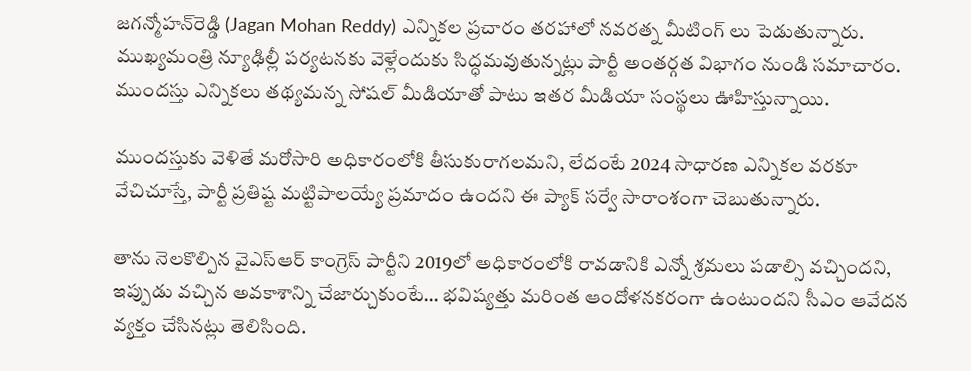జ‌గ‌న్మోహ‌న్‌రెడ్డి (Jagan Mohan Reddy) ఎన్నికల ప్రచారం తరహాలో నవరత్న మీటింగ్ లు పెడుతున్నారు. ముఖ్య‌మంత్రి న్యూఢిల్లీ ప‌ర్య‌ట‌న‌కు వెళ్లేందుకు సిద్ధ‌మ‌వుతున్న‌ట్లు పార్టీ అంత‌ర్గ‌త విభాగం నుండి స‌మాచారం. ముంద‌స్తు ఎన్నిక‌లు త‌థ్యమ‌న్న సోష‌ల్ మీడియాతో పాటు ఇత‌ర మీడియా సంస్థ‌లు ఊహిస్తున్నాయి.

ముందస్తుకు వెళితే మ‌రోసారి అధికారంలోకి తీసుకురాగ‌ల‌మ‌ని, లేదంటే 2024 సాధార‌ణ ఎన్నిక‌ల వ‌ర‌కూ వేచిచూస్తే, పార్టీ ప్ర‌తిష్ట మ‌ట్టిపాల‌య్యే ప్ర‌మాదం ఉంద‌ని ఈ ప్యాక్ సర్వే సారాంశంగా చెబుతున్నారు.

తాను నెల‌కొల్పిన వైఎస్ఆర్ కాంగ్రెస్ పార్టీని 2019లో అధికారంలోకి రావ‌డానికి ఎన్నో శ్ర‌మ‌లు ప‌డాల్సి వ‌చ్చింద‌ని, ఇప్పుడు వ‌చ్చిన అవ‌కాశాన్ని చేజార్చుకుంటే… భ‌విష్య‌త్తు మ‌రింత ఆందోళ‌న‌క‌రంగా ఉంటుంద‌ని సీఎం ఆవేద‌న వ్య‌క్తం చేసిన‌ట్లు తెలిసింది.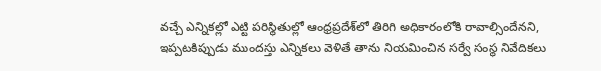వ‌చ్చే ఎన్నిక‌ల్లో ఎట్టి ప‌రిస్థితుల్లో ఆంధ్ర‌ప్ర‌దేశ్‌లో తిరిగి అధికారంలోకి రావాల్సిందేన‌ని, ఇప్ప‌ట‌కిప్పుడు ముంద‌స్తు ఎన్నిక‌లు వెళితే తాను నియ‌మించిన స‌ర్వే సంస్థ నివేదికలు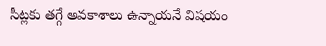సీట్లకు త‌గ్గే అవ‌కాశాలు ఉన్నాయనే విష‌యం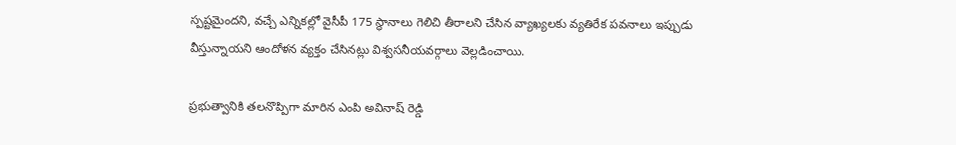స్ప‌ష్ట‌మైంద‌ని, వ‌చ్చే ఎన్నిక‌ల్లో వైసీపీ 175 స్థానాలు గెలిచి తీరాల‌ని చేసిన వ్యాఖ్య‌ల‌కు వ్య‌తిరేక ప‌వ‌నాలు ఇప్పుడు వీస్తున్నాయ‌ని ఆందోళ‌న వ్య‌క్తం చేసిన‌ట్లు విశ్వ‌స‌నీయ‌వ‌ర్గాలు వెల్ల‌డించాయి.

ప్ర‌భుత్వానికి త‌ల‌నొప్పిగా మారిన ఎంపి అవినాష్ రెడ్డి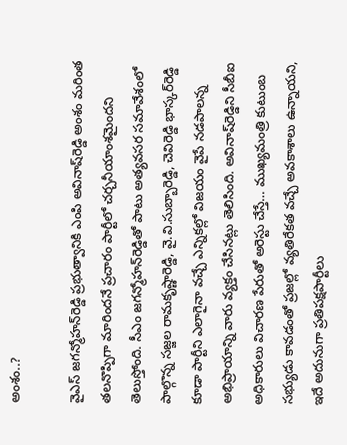అంశం..?

వైఎస్ జ‌గ‌న్మోహ‌న్‌రెడ్డి ప్ర‌భుత్వానికి ఎంపి అవినాష్‌రెడ్డి అంశం మ‌రింత త‌ల‌నొప్పిగా మారింద‌నే ప్ర‌చారం పార్టీలో చ‌ర్చ‌నీయాంశ‌మైంద‌ని తెలుస్తోంది. సీఎం జ‌గ‌న్మోహ‌న్‌రెడ్డితో పాటు అత్య‌వ‌స‌ర స‌మావేశంలో పాల్గొన్న స‌జ్జ‌ల రామ‌కృష్ణారెడ్డి, వై.వి.సుబ్బారెడ్డి, చెవిరెడ్డి భాస్క‌ర్‌రెడ్డి కూడా పార్టీని ఎలాగైనా వ‌చ్చే ఎన్నిక‌ల్లో విజ‌యం వైపే న‌డ‌పాల‌న్న అభిప్రాయాన్ని వారు వ్య‌క్తం చేసిన‌ట్లు తెలిసింది. అవినాష్‌రెడ్డిని సీబీఐ అధికారులు విచార‌ణ పేరుతో అరెస్టు చేస్తే… ముఖ్య‌మంత్రి కుటుంబ స‌భ్యుడు కావ‌డంతో ప్రజ‌ల్లో వ్య‌తిరేక‌త వ‌చ్చే అవ‌కాశాలు ఉన్నాయని, ఇదే అదునుగా ప్ర‌తిప‌క్ష‌పార్టీలు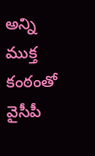అన్ని ముక్త కంఠంతో వైసీపీ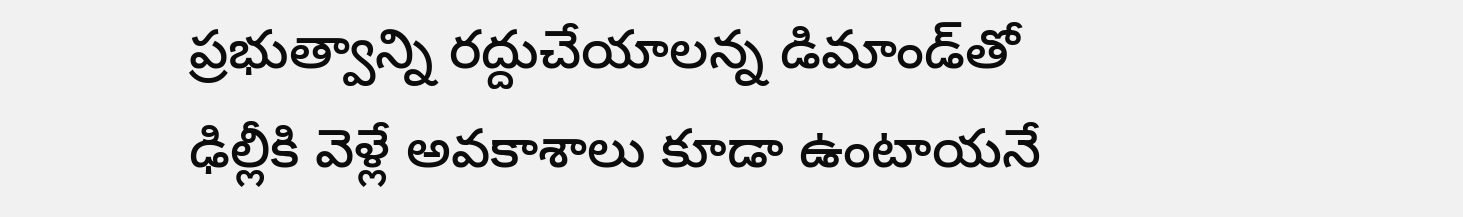ప్ర‌భుత్వాన్ని ర‌ద్దుచేయాల‌న్న డిమాండ్‌తో ఢిల్లీకి వెళ్లే అవ‌కాశాలు కూడా ఉంటాయ‌నే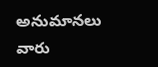అనుమాన‌లు వారు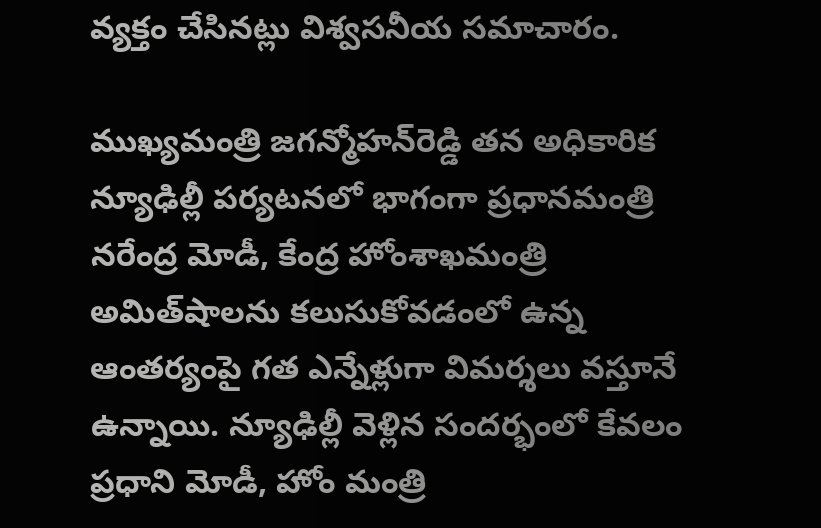వ్య‌క్తం చేసిన‌ట్లు విశ్వ‌స‌నీయ సమాచారం.

ముఖ్య‌మంత్రి జ‌గ‌న్మోహ‌న్‌రెడ్డి త‌న అధికారిక న్యూఢిల్లీ ప‌ర్య‌ట‌న‌లో భాగంగా ప్ర‌ధాన‌మంత్రి న‌రేంద్ర మోడీ, కేంద్ర హోంశాఖ‌మంత్రి అమిత్‌షాల‌ను క‌లుసుకోవ‌డంలో ఉన్న ఆంత‌ర్యంపై గ‌త ఎన్నేళ్లుగా విమ‌ర్శ‌లు వ‌స్తూనే ఉన్నాయి. న్యూఢిల్లీ వెళ్లిన సంద‌ర్భంలో కేవ‌లం ప్ర‌ధాని మోడీ, హోం మంత్రి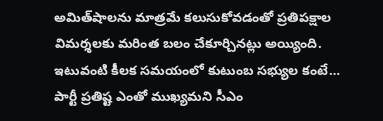అమిత్‌షాల‌ను మాత్ర‌మే క‌లుసుకోవ‌డంతో ప్ర‌తిప‌క్షాల విమ‌ర్శ‌ల‌కు మ‌రింత బ‌లం చేకూర్చిన‌ట్లు అయ్యింది. ఇటువంటి కీల‌క స‌మ‌యంలో కుటుంబ స‌భ్యుల కంటే… పార్టీ ప్ర‌తిష్ట ఎంతో ముఖ్య‌మ‌ని సీఎం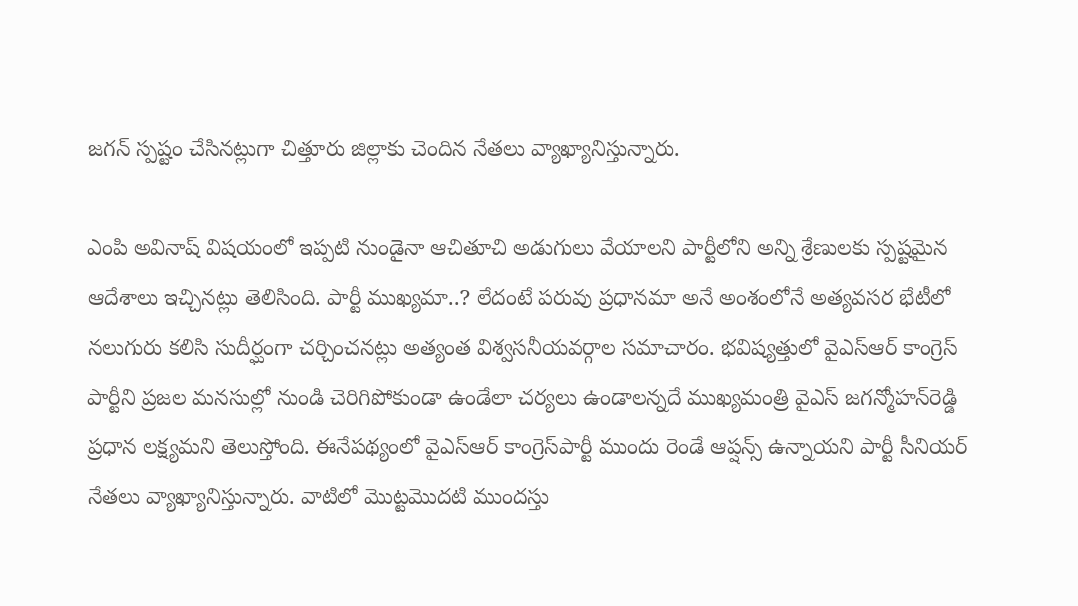జ‌గ‌న్ స్ప‌ష్టం చేసిన‌ట్లుగా చిత్తూరు జిల్లాకు చెందిన నేత‌లు వ్యాఖ్యానిస్తున్నారు.

ఎంపి అవినాష్ విష‌యంలో ఇప్ప‌టి నుండైనా ఆచితూచి అడుగులు వేయాల‌ని పార్టీలోని అన్ని శ్రేణులకు స్ప‌ష్ట‌మైన ఆదేశాలు ఇచ్చిన‌ట్లు తెలిసింది. పార్టీ ముఖ్య‌మా..? లేదంటే ప‌రువు ప్ర‌ధాన‌మా అనే అంశంలోనే అత్య‌వ‌స‌ర భేటీలో న‌లుగురు క‌లిసి సుదీర్ఘంగా చ‌ర్చించ‌న‌ట్లు అత్యంత విశ్వ‌స‌నీయ‌వ‌ర్గాల స‌మాచారం. భ‌విష్య‌త్తులో వైఎస్ఆర్ కాంగ్రెస్ పార్టీని ప్ర‌జ‌ల మ‌న‌సుల్లో నుండి చెరిగిపోకుండా ఉండేలా చ‌ర్య‌లు ఉండాల‌న్న‌దే ముఖ్య‌మంత్రి వైఎస్ జ‌గ‌న్మోహ‌న్‌రెడ్డి ప్ర‌ధాన ల‌క్ష్య‌మ‌ని తెలుస్తోంది. ఈనేప‌థ్యంలో వైఎస్ఆర్ కాంగ్రెస్‌పార్టీ ముందు రెండే ఆప్ష‌న్స్ ఉన్నాయ‌ని పార్టీ సీనియ‌ర్ నేత‌లు వ్యాఖ్యానిస్తున్నారు. వాటిలో మొట్ట‌మొద‌టి ముంద‌స్తు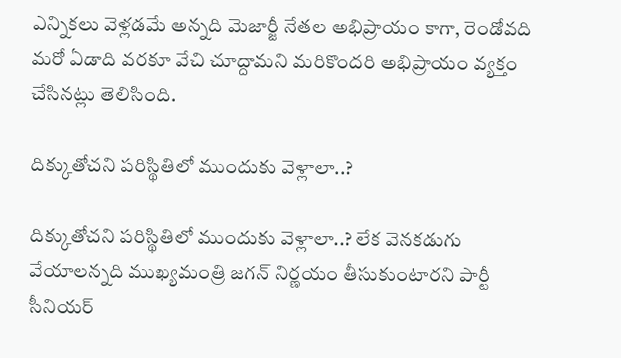ఎన్నిక‌లు వెళ్ల‌డ‌మే అన్న‌ది మెజార్జీ నేతల అభిప్రాయం కాగా, రెండోవ‌ది మ‌రో ఏడాది వ‌ర‌కూ వేచి చూద్దామ‌ని మ‌రికొందరి అభిప్రాయం వ్య‌క్తం చేసిన‌ట్లు తెలిసింది.

దిక్కుతోచ‌ని ప‌రిస్థితిలో ముందుకు వెళ్లాలా..?

దిక్కుతోచ‌ని ప‌రిస్థితిలో ముందుకు వెళ్లాలా..? లేక వెన‌క‌డుగు వేయాల‌న్న‌ది ముఖ్య‌మంత్రి జ‌గ‌న్ నిర్ణ‌యం తీసుకుంటార‌ని పార్టీ సీనియ‌ర్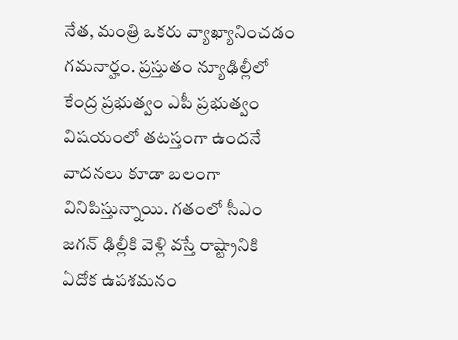నేత‌, మంత్రి ఒక‌రు వ్యాఖ్యానించ‌డం గ‌మ‌నార్హం. ప్ర‌స్తుతం న్యూఢిల్లీలో కేంద్ర ప్ర‌భుత్వం ఎపీ ప్ర‌భుత్వం విష‌యంలో త‌ట‌స్తంగా ఉంద‌నే వాద‌న‌లు కూడా బ‌లంగా వినిపిస్తున్నాయి. గతంలో సీఎం జ‌గ‌న్ ఢిల్లీకి వెళ్లి వ‌స్తే రాష్ట్రానికి ఏదోక ఉప‌శ‌మ‌నం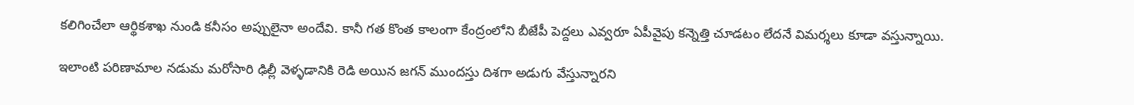క‌లిగించేలా ఆర్థికశాఖ నుండి క‌నీసం అప్పులైనా అందేవి. కానీ గ‌త కొంత కాలంగా కేంద్రంలోని బీజేపీ పెద్ద‌లు ఎవ్వ‌రూ ఏపీవైపు క‌న్నెత్తి చూడ‌టం లేద‌నే విమ‌ర్శ‌లు కూడా వ‌స్తున్నాయి.

ఇలాంటి పరిణామాల నడుమ మరోసారి ఢిల్లీ వెళ్ళడానికి రెడి అయిన జగన్ ముందస్తు దిశగా అడుగు వేస్తున్నారని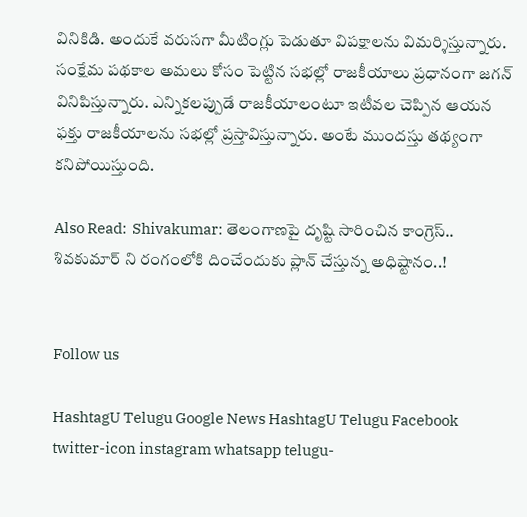వినికిడి. అందుకే వరుసగా మీటింగ్లు పెడుతూ విపక్షాలను విమర్శిస్తున్నారు. సంక్షేమ పథకాల అమలు కోసం పెట్టిన సభల్లో రాజకీయాలు ప్రధానంగా జగన్ వినిపిస్తున్నారు. ఎన్నికలప్పుడే రాజకీయాలంటూ ఇటీవల చెప్పిన ఆయన ఫక్తు రాజకీయాలను సభల్లో ప్రస్తావిస్తున్నారు. అంటే ముందస్తు తథ్యంగా కనిపోయిస్తుంది.

Also Read:  Shivakumar: తెలంగాణపై దృష్టి సారించిన కాంగ్రెస్.. శివకుమార్ ని రంగంలోకి దించేందుకు ప్లాన్ చేస్తున్న అధిష్టానం..!


Follow us

HashtagU Telugu Google News HashtagU Telugu Facebook twitter-icon instagram whatsapp telugu-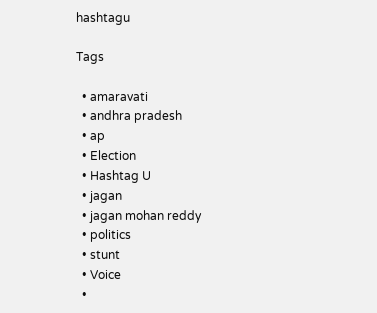hashtagu

Tags

  • amaravati
  • andhra pradesh
  • ap
  • Election
  • Hashtag U
  • jagan
  • jagan mohan reddy
  • politics
  • stunt
  • Voice
  •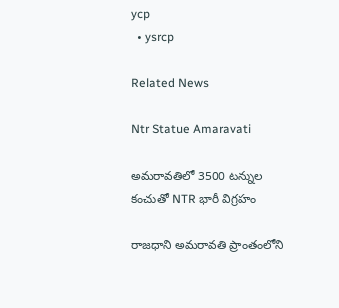ycp
  • ysrcp

Related News

Ntr Statue Amaravati

అమరావతిలో 3500 టన్నుల కంచుతో NTR భారీ విగ్రహం

రాజధాని అమరావతి ప్రాంతంలోని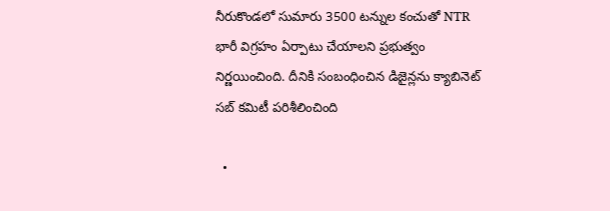నీరుకొండలో సుమారు 3500 టన్నుల కంచుతో NTR భారీ విగ్రహం ఏర్పాటు చేయాలని ప్రభుత్వం నిర్ణయించింది. దీనికి సంబంధించిన డిజైన్లను క్యాబినెట్ సబ్ కమిటీ పరిశీలించింది

  •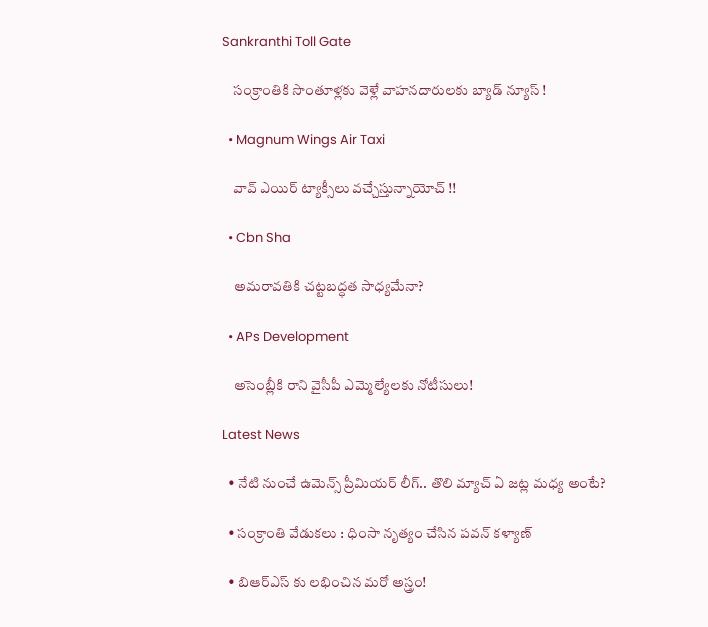Sankranthi Toll Gate

    సంక్రాంతికి సొంతూళ్లకు వెళ్లే వాహనదారులకు బ్యాడ్ న్యూస్ !

  • Magnum Wings Air Taxi

    వావ్ ఎయిర్ ట్యాక్సీలు వచ్చేస్తున్నాయోచ్ !!

  • Cbn Sha

    అమరావతికి చట్టబద్ధత సాధ్యమేనా?

  • APs Development

    అసెంబ్లీకి రాని వైసీపీ ఎమ్మెల్యేలకు నోటీసులు!

Latest News

  • నేటి నుంచే ఉమెన్స్ ప్రీమియ‌ర్ లీగ్‌.. తొలి మ్యాచ్ ఏ జ‌ట్ల మ‌ధ్య అంటే?

  • సంక్రాంతి వేడుకలు : ధింసా నృత్యం చేసిన పవన్ కళ్యాణ్

  • బిఆర్ఎస్ కు లభించిన మరో అస్త్రం!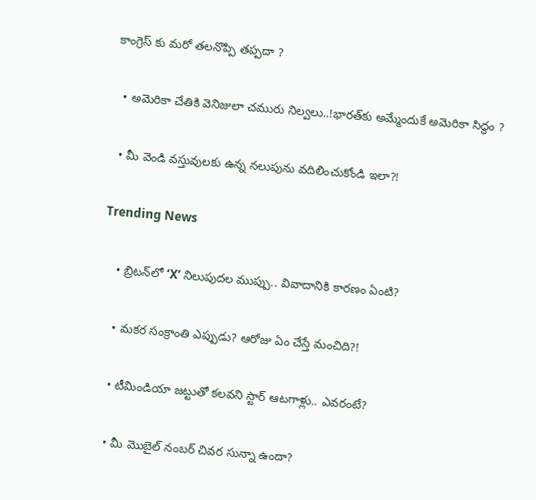కాంగ్రెస్ కు మరో తలనొప్పి తప్పదా ?

  • అమెరికా చేతికి వెనిజులా చమురు నిల్వలు..!భారత్‌కు అమ్మేందుకే అమెరికా సిద్ధం ?

  • మీ వెండి వ‌స్తువుల‌కు ఉన్న‌ నలుపును వదిలించుకోండి ఇలా?!

Trending News

    • బ్రిటన్‌లో ‘X’ నిలుపుదల ముప్పు.. వివాదానికి కారణం ఏంటి?

    • మ‌క‌ర సంక్రాంతి ఎప్పుడు? ఆరోజు ఏం చేస్తే మంచిది?!

    • టీమిండియా జ‌ట్టుతో క‌ల‌వ‌ని స్టార్ ఆట‌గాళ్లు.. ఎవ‌రంటే?

    • మీ మొబైల్ నంబర్ చివర సున్నా ఉందా?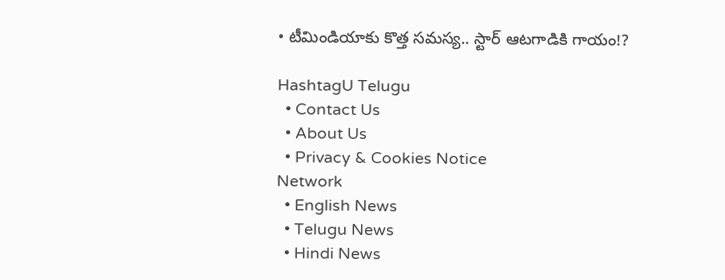• టీమిండియాకు కొత్త స‌మ‌స్య‌.. స్టార్ ఆట‌గాడికి గాయం!?

HashtagU Telugu
  • Contact Us
  • About Us
  • Privacy & Cookies Notice
Network
  • English News
  • Telugu News
  • Hindi News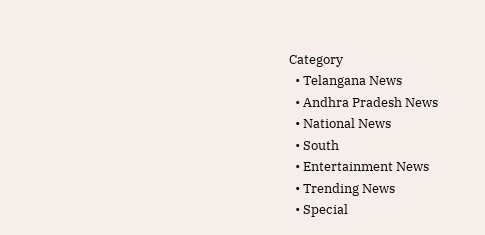Category
  • Telangana News
  • Andhra Pradesh News
  • National News
  • South
  • Entertainment News
  • Trending News
  • Special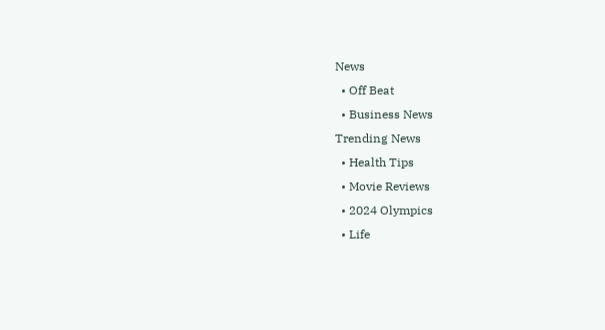News
  • Off Beat
  • Business News
Trending News
  • Health Tips
  • Movie Reviews
  • 2024 Olympics
  • Life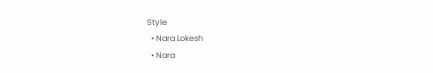Style
  • Nara Lokesh
  • Nara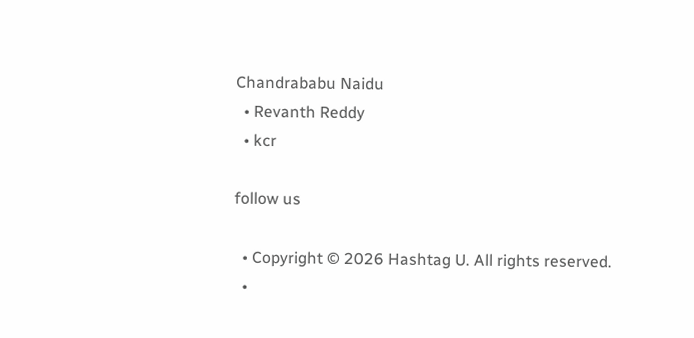Chandrababu Naidu
  • Revanth Reddy
  • kcr

follow us

  • Copyright © 2026 Hashtag U. All rights reserved.
  •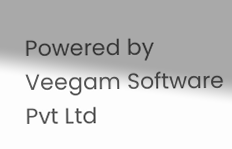Powered by Veegam Software Pvt Ltd